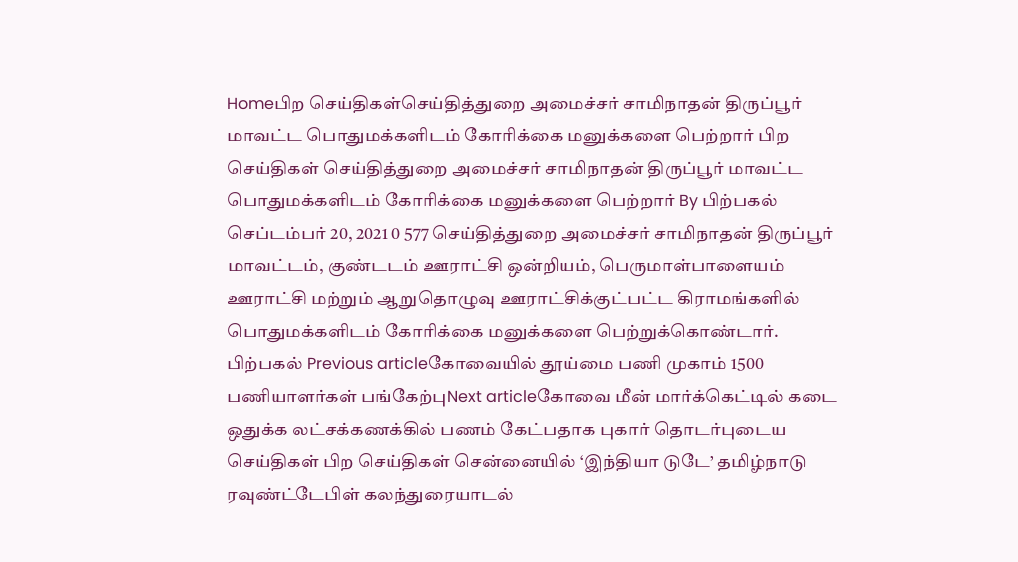Homeபிற செய்திகள்செய்தித்துறை அமைச்சர் சாமிநாதன் திருப்பூர் மாவட்ட பொதுமக்களிடம் கோரிக்கை மனுக்களை பெற்றார் பிற செய்திகள் செய்தித்துறை அமைச்சர் சாமிநாதன் திருப்பூர் மாவட்ட பொதுமக்களிடம் கோரிக்கை மனுக்களை பெற்றார் By பிற்பகல் செப்டம்பர் 20, 2021 0 577 செய்தித்துறை அமைச்சர் சாமிநாதன் திருப்பூர் மாவட்டம், குண்டடம் ஊராட்சி ஒன்றியம், பெருமாள்பாளையம் ஊராட்சி மற்றும் ஆறுதொழுவு ஊராட்சிக்குட்பட்ட கிராமங்களில் பொதுமக்களிடம் கோரிக்கை மனுக்களை பெற்றுக்கொண்டார். பிற்பகல் Previous articleகோவையில் தூய்மை பணி முகாம் 1500 பணியாளர்கள் பங்கேற்புNext articleகோவை மீன் மார்க்கெட்டில் கடை ஒதுக்க லட்சக்கணக்கில் பணம் கேட்பதாக புகார் தொடர்புடைய செய்திகள் பிற செய்திகள் சென்னையில் ‘இந்தியா டுடே’ தமிழ்நாடு ரவுண்ட்டேபிள் கலந்துரையாடல்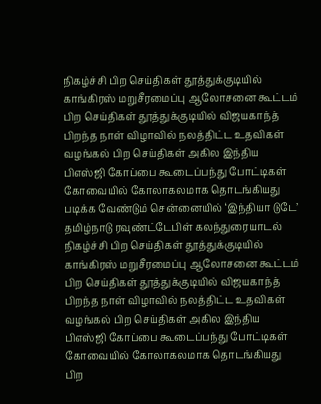நிகழ்ச்சி பிற செய்திகள் தூத்துக்குடியில் காங்கிரஸ் மறுசீரமைப்பு ஆலோசனை கூட்டம் பிற செய்திகள் தூத்துக்குடியில் விஜயகாந்த் பிறந்த நாள் விழாவில் நலத்திட்ட உதவிகள் வழங்கல் பிற செய்திகள் அகில இந்திய பிஎஸ்ஜி கோப்பை கூடைப்பந்து போட்டிகள் கோவையில் கோலாகலமாக தொடங்கியது படிக்க வேண்டும் சென்னையில் ‘இந்தியா டுடே’ தமிழ்நாடு ரவுண்ட்டேபிள் கலந்துரையாடல் நிகழ்ச்சி பிற செய்திகள் தூத்துக்குடியில் காங்கிரஸ் மறுசீரமைப்பு ஆலோசனை கூட்டம் பிற செய்திகள் தூத்துக்குடியில் விஜயகாந்த் பிறந்த நாள் விழாவில் நலத்திட்ட உதவிகள் வழங்கல் பிற செய்திகள் அகில இந்திய பிஎஸ்ஜி கோப்பை கூடைப்பந்து போட்டிகள் கோவையில் கோலாகலமாக தொடங்கியது பிற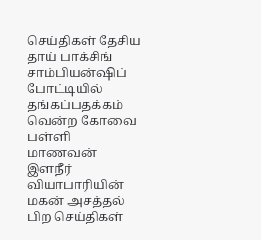செய்திகள் தேசிய தாய் பாக்சிங் சாம்பியன்ஷிப் போட்டியில் தங்கப்பதக்கம் வென்ற கோவை பள்ளி மாணவன் இளநீர் வியாபாரியின் மகன் அசத்தல் பிற செய்திகள்